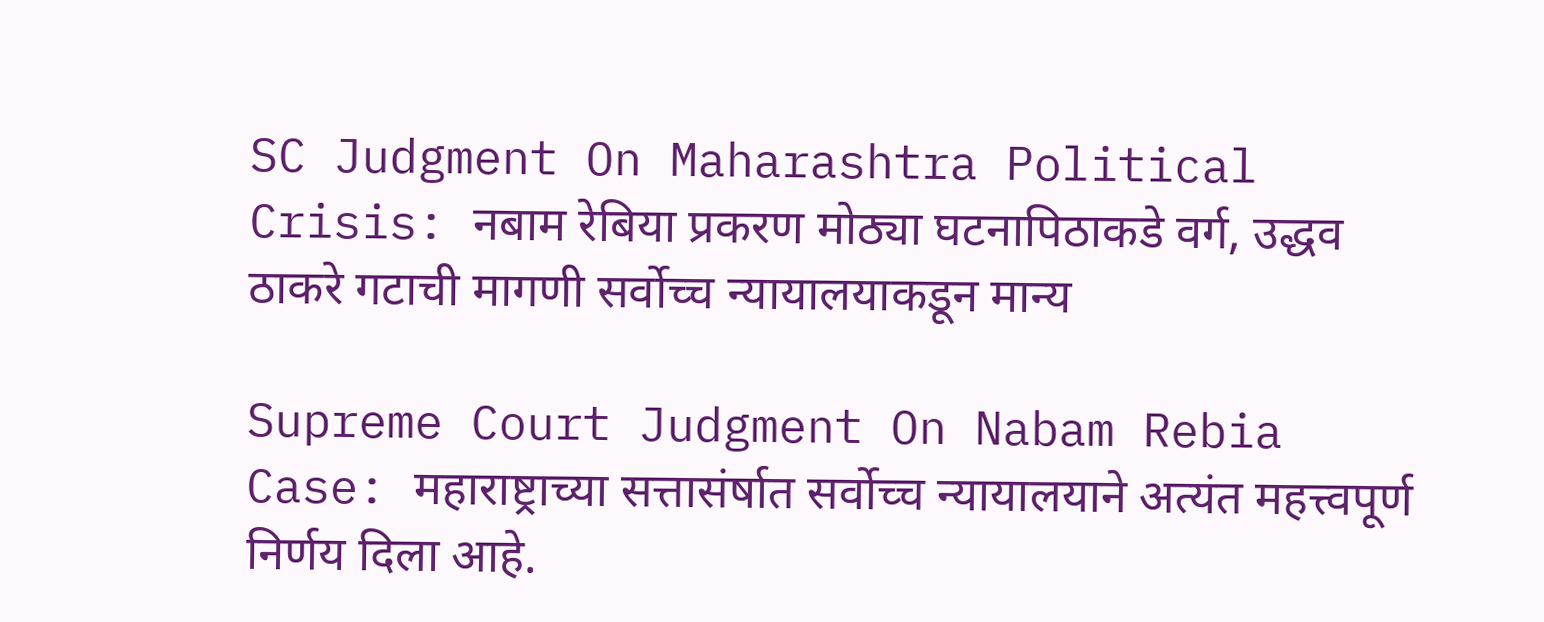SC Judgment On Maharashtra Political Crisis: नबाम रेबिया प्रकरण मोठ्या घटनापिठाकडे वर्ग, उद्धव ठाकरे गटाची मागणी सर्वोच्च न्यायालयाकडून मान्य

Supreme Court Judgment On Nabam Rebia Case: महाराष्ट्राच्या सत्तासंर्षात सर्वोच्च न्यायालयाने अत्यंत महत्त्वपूर्ण निर्णय दिला आहे.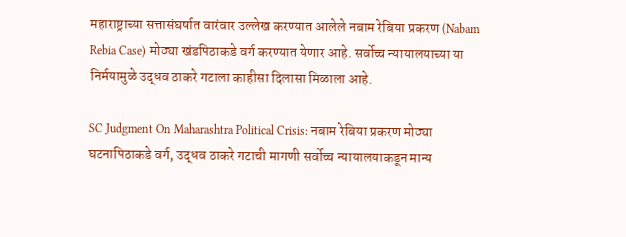महाराष्ट्राच्या सत्तासंघर्षात वारंवार उल्लेख करण्यात आलेले नबाम रेबिया प्रकरण (Nabam Rebia Case) मोठ्या खंडपिठाकडे वर्ग करण्यात येणार आहे. सर्वोच्च न्यायालयाच्या या निर्मयामुळे उद्धव ठाकरे गटाला काहीसा दिलासा मिळाला आहे.

SC Judgment On Maharashtra Political Crisis: नबाम रेबिया प्रकरण मोठ्या घटनापिठाकडे वर्ग, उद्धव ठाकरे गटाची मागणी सर्वोच्च न्यायालयाकडून मान्य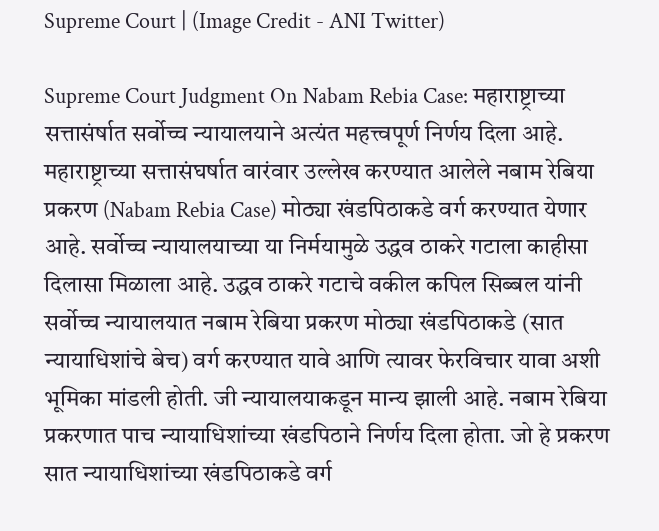Supreme Court | (Image Credit - ANI Twitter)

Supreme Court Judgment On Nabam Rebia Case: महाराष्ट्राच्या सत्तासंर्षात सर्वोच्च न्यायालयाने अत्यंत महत्त्वपूर्ण निर्णय दिला आहे. महाराष्ट्राच्या सत्तासंघर्षात वारंवार उल्लेख करण्यात आलेले नबाम रेबिया प्रकरण (Nabam Rebia Case) मोठ्या खंडपिठाकडे वर्ग करण्यात येणार आहे. सर्वोच्च न्यायालयाच्या या निर्मयामुळे उद्धव ठाकरे गटाला काहीसा दिलासा मिळाला आहे. उद्धव ठाकरे गटाचे वकील कपिल सिब्बल यांनी सर्वोच्च न्यायालयात नबाम रेबिया प्रकरण मोठ्या खंडपिठाकडे (सात न्यायाधिशांचे बेच) वर्ग करण्यात यावे आणि त्यावर फेरविचार यावा अशी भूमिका मांडली होती. जी न्यायालयाकडून मान्य झाली आहे. नबाम रेबिया प्रकरणात पाच न्यायाधिशांच्या खंडपिठाने निर्णय दिला होता. जो हे प्रकरण सात न्यायाधिशांच्या खंडपिठाकडे वर्ग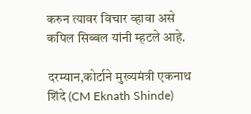करुन त्यावर विचार व्हावा असे कपिल सिब्बल यांनी म्हटले आहे.

दरम्यान,कोर्टाने मुख्यमंत्री एकनाथ शिंदे (CM Eknath Shinde)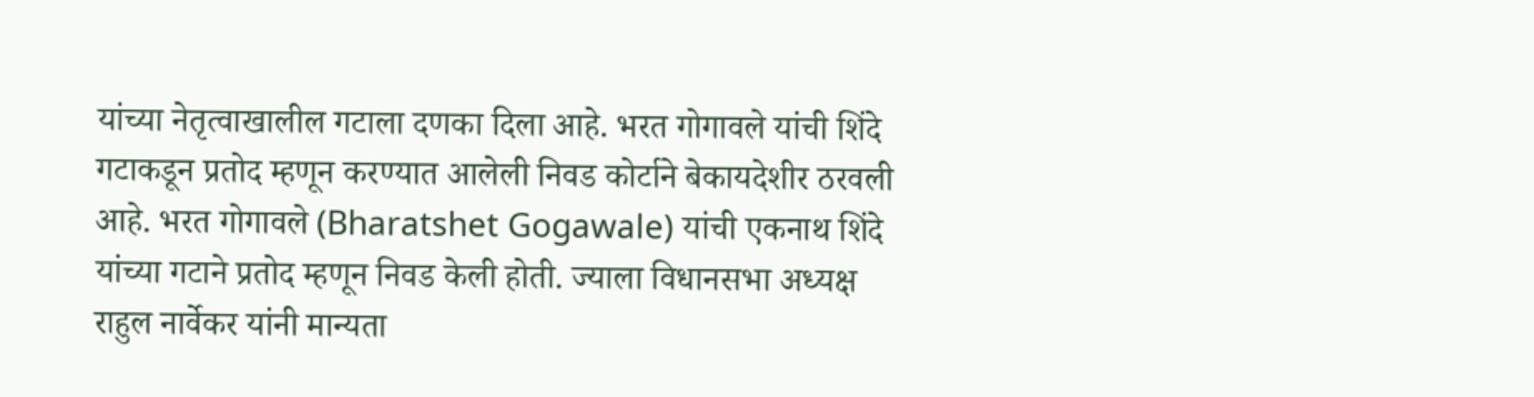यांच्या नेतृत्वाखालील गटाला दणका दिला आहे. भरत गोगावले यांची शिंदे गटाकडून प्रतोद म्हणून करण्यात आलेली निवड कोर्टाने बेकायदेशीर ठरवली आहे. भरत गोगावले (Bharatshet Gogawale) यांची एकनाथ शिंदे यांच्या गटाने प्रतोद म्हणून निवड केली होती. ज्याला विधानसभा अध्यक्ष राहुल नार्वेकर यांनी मान्यता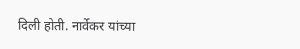दिली होती. नार्वेकर यांच्या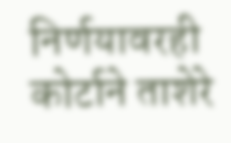निर्णयावरही कोर्टाने ताशेरे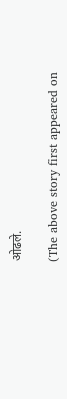ओढले.

(The above story first appeared on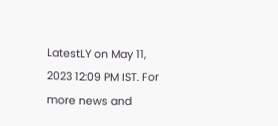LatestLY on May 11, 2023 12:09 PM IST. For more news and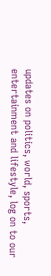updates on politics, world, sports, entertainment and lifestyle, log on to our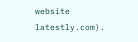website latestly.com).